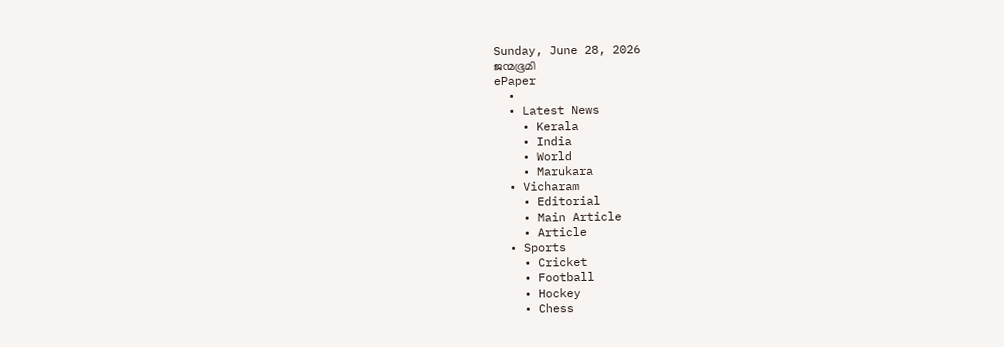Sunday, June 28, 2026
ജന്മഭൂമി
ePaper
  •
  • Latest News
    • Kerala
    • India
    • World
    • Marukara
  • Vicharam
    • Editorial
    • Main Article
    • Article
  • Sports
    • Cricket
    • Football
    • Hockey
    • Chess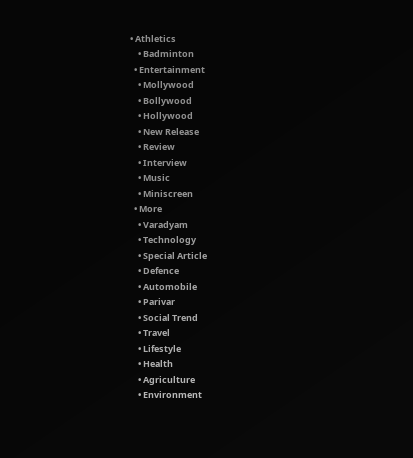• Athletics
    • Badminton
  • Entertainment
    • Mollywood
    • Bollywood
    • Hollywood
    • New Release
    • Review
    • Interview
    • Music
    • Miniscreen
  • More
    • Varadyam
    • Technology
    • Special Article
    • Defence
    • Automobile
    • Parivar
    • Social Trend
    • Travel
    • Lifestyle
    • Health
    • Agriculture
    • Environment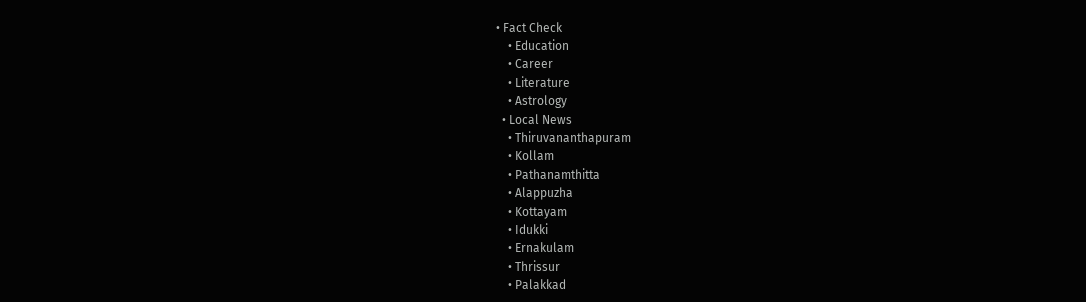• Fact Check
    • Education
    • Career
    • Literature
    • Astrology
  • Local News
    • Thiruvananthapuram
    • Kollam
    • Pathanamthitta
    • Alappuzha
    • Kottayam
    • Idukki
    • Ernakulam
    • Thrissur
    • Palakkad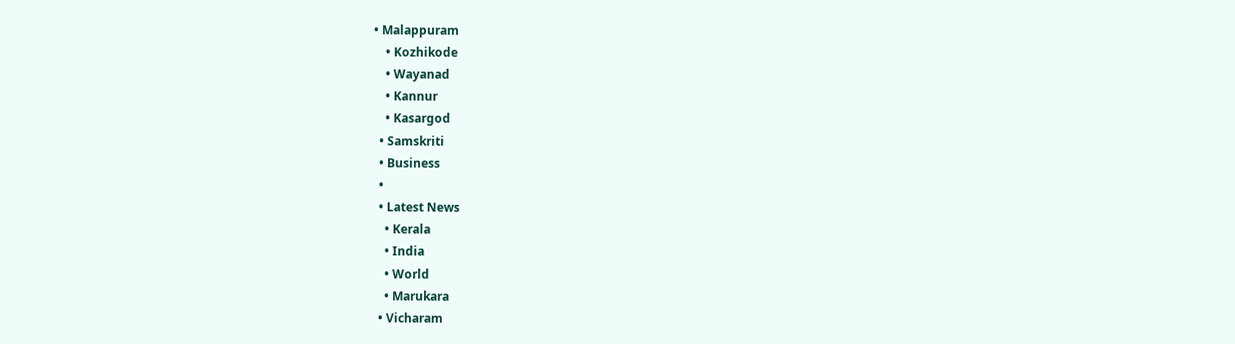• Malappuram
    • Kozhikode
    • Wayanad
    • Kannur
    • Kasargod
  • Samskriti
  • Business
  •
  • Latest News
    • Kerala
    • India
    • World
    • Marukara
  • Vicharam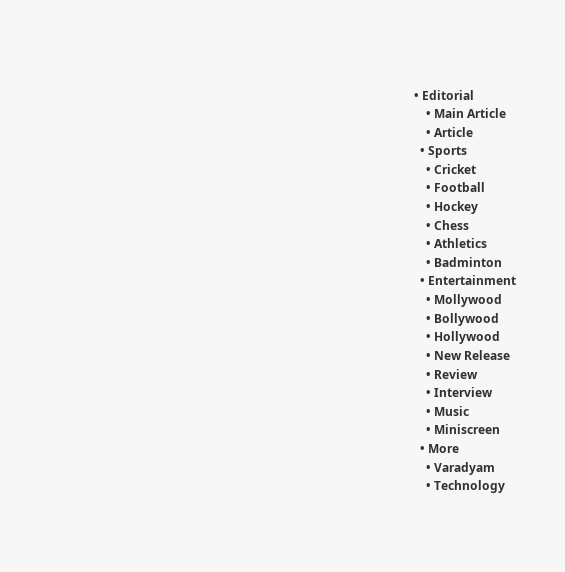• Editorial
    • Main Article
    • Article
  • Sports
    • Cricket
    • Football
    • Hockey
    • Chess
    • Athletics
    • Badminton
  • Entertainment
    • Mollywood
    • Bollywood
    • Hollywood
    • New Release
    • Review
    • Interview
    • Music
    • Miniscreen
  • More
    • Varadyam
    • Technology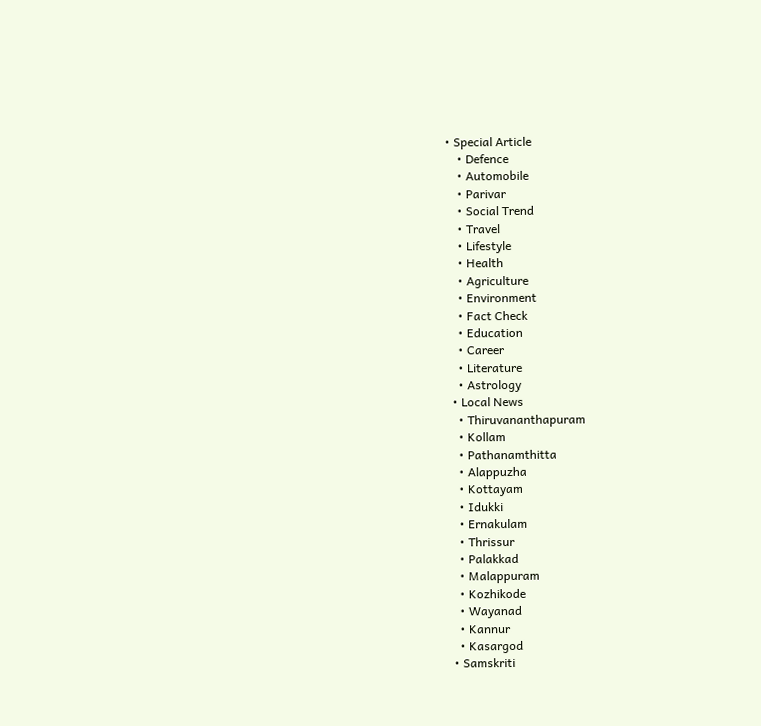• Special Article
    • Defence
    • Automobile
    • Parivar
    • Social Trend
    • Travel
    • Lifestyle
    • Health
    • Agriculture
    • Environment
    • Fact Check
    • Education
    • Career
    • Literature
    • Astrology
  • Local News
    • Thiruvananthapuram
    • Kollam
    • Pathanamthitta
    • Alappuzha
    • Kottayam
    • Idukki
    • Ernakulam
    • Thrissur
    • Palakkad
    • Malappuram
    • Kozhikode
    • Wayanad
    • Kannur
    • Kasargod
  • Samskriti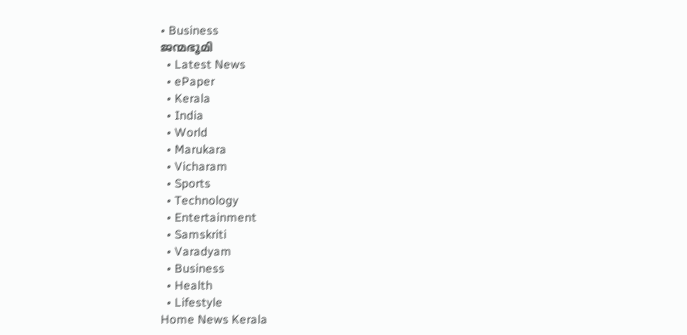• Business
ജന്മഭൂമി
  • Latest News
  • ePaper
  • Kerala
  • India
  • World
  • Marukara
  • Vicharam
  • Sports
  • Technology
  • Entertainment
  • Samskriti
  • Varadyam
  • Business
  • Health
  • Lifestyle
Home News Kerala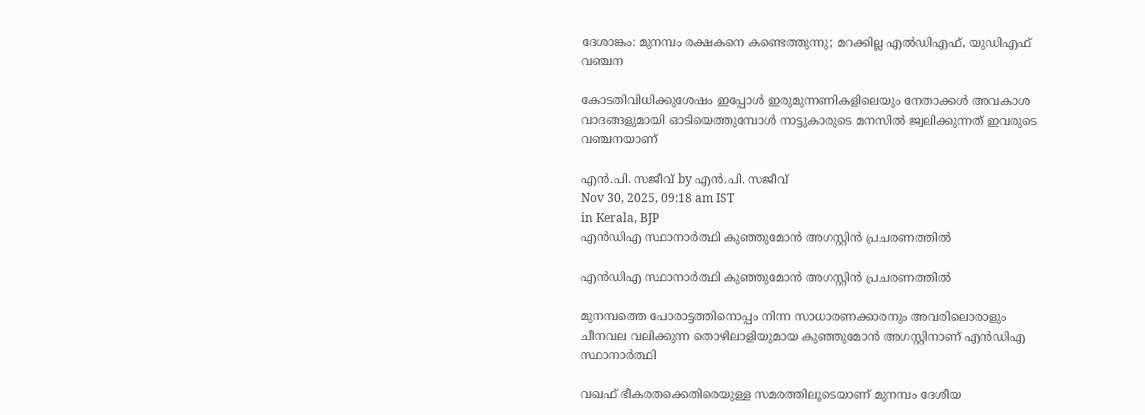ദേശാങ്കം: മുനമ്പം രക്ഷകനെ കണ്ടെത്തുന്നു; മറക്കില്ല എല്‍ഡിഎഫ്, യുഡിഎഫ് വഞ്ചന

കോടതിവിധിക്കുശേഷം ഇപ്പോള്‍ ഇരുമുന്നണികളിലെയും നേതാക്കള്‍ അവകാശ വാദങ്ങളുമായി ഓടിയെത്തുമ്പോള്‍ നാട്ടുകാരുടെ മനസില്‍ ജ്വലിക്കുന്നത് ഇവരുടെ വഞ്ചനയാണ്

എന്‍.പി. സജീവ് by എന്‍.പി. സജീവ്
Nov 30, 2025, 09:18 am IST
in Kerala, BJP
എന്‍ഡിഎ സ്ഥാനാര്‍ത്ഥി കുഞ്ഞുമോന്‍ അഗസ്റ്റിന്‍ പ്രചരണത്തില്‍

എന്‍ഡിഎ സ്ഥാനാര്‍ത്ഥി കുഞ്ഞുമോന്‍ അഗസ്റ്റിന്‍ പ്രചരണത്തില്‍

മുനമ്പത്തെ പോരാട്ടത്തിനൊപ്പം നിന്ന സാധാരണക്കാരനും അവരിലൊരാളും ചീനവല വലിക്കുന്ന തൊഴിലാളിയുമായ കുഞ്ഞുമോന്‍ അഗസ്റ്റിനാണ് എന്‍ഡിഎ സ്ഥാനാര്‍ത്ഥി

വഖഫ് ഭീകരതക്കെതിരെയുള്ള സമരത്തിലൂടെയാണ് മുനമ്പം ദേശീയ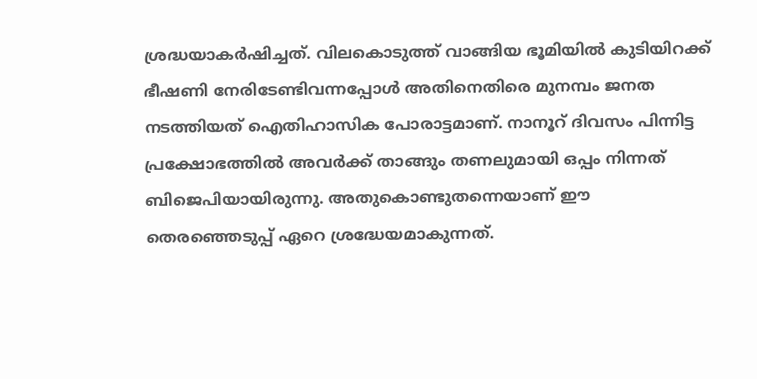ശ്രദ്ധയാകര്‍ഷിച്ചത്. വിലകൊടുത്ത് വാങ്ങിയ ഭൂമിയില്‍ കുടിയിറക്ക് ഭീഷണി നേരിടേണ്ടിവന്നപ്പോള്‍ അതിനെതിരെ മുനമ്പം ജനത നടത്തിയത് ഐതിഹാസിക പോരാട്ടമാണ്. നാനൂറ് ദിവസം പിന്നിട്ട പ്രക്ഷോഭത്തില്‍ അവര്‍ക്ക് താങ്ങും തണലുമായി ഒപ്പം നിന്നത് ബിജെപിയായിരുന്നു. അതുകൊണ്ടുതന്നെയാണ് ഈ തെരഞ്ഞെടുപ്പ് ഏറെ ശ്രദ്ധേയമാകുന്നത്.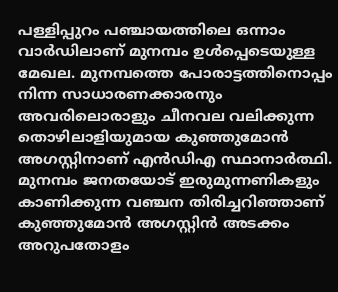പള്ളിപ്പുറം പഞ്ചായത്തിലെ ഒന്നാം വാര്‍ഡിലാണ് മുനമ്പം ഉള്‍പ്പെടെയുള്ള മേഖല. മുനമ്പത്തെ പോരാട്ടത്തിനൊപ്പം നിന്ന സാധാരണക്കാരനും അവരിലൊരാളും ചീനവല വലിക്കുന്ന തൊഴിലാളിയുമായ കുഞ്ഞുമോന്‍ അഗസ്റ്റിനാണ് എന്‍ഡിഎ സ്ഥാനാര്‍ത്ഥി. മുനമ്പം ജനതയോട് ഇരുമുന്നണികളും കാണിക്കുന്ന വഞ്ചന തിരിച്ചറിഞ്ഞാണ് കുഞ്ഞുമോന്‍ അഗസ്റ്റിന്‍ അടക്കം അറുപതോളം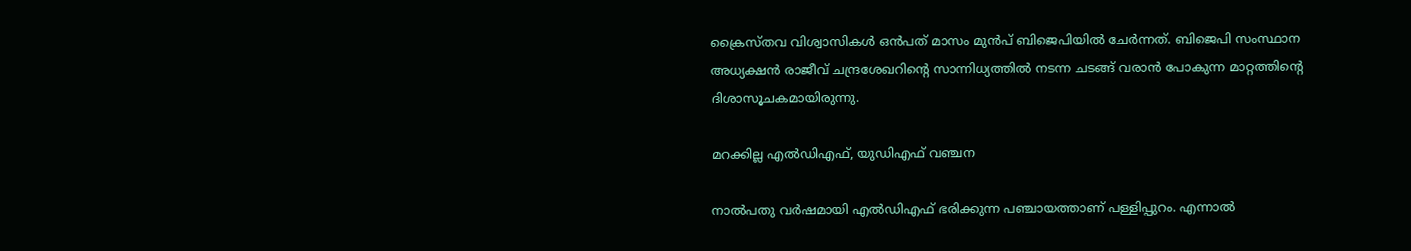ക്രൈസ്തവ വിശ്വാസികള്‍ ഒന്‍പത് മാസം മുന്‍പ് ബിജെപിയില്‍ ചേര്‍ന്നത്. ബിജെപി സംസ്ഥാന അധ്യക്ഷന്‍ രാജീവ് ചന്ദ്രശേഖറിന്റെ സാന്നിധ്യത്തില്‍ നടന്ന ചടങ്ങ് വരാന്‍ പോകുന്ന മാറ്റത്തിന്റെ ദിശാസൂചകമായിരുന്നു.

മറക്കില്ല എല്‍ഡിഎഫ്, യുഡിഎഫ് വഞ്ചന

നാല്‍പതു വര്‍ഷമായി എല്‍ഡിഎഫ് ഭരിക്കുന്ന പഞ്ചായത്താണ് പള്ളിപ്പുറം. എന്നാല്‍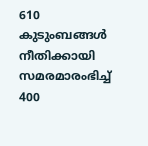610 കുടുംബങ്ങള്‍ നീതിക്കായി സമരമാരംഭിച്ച് 400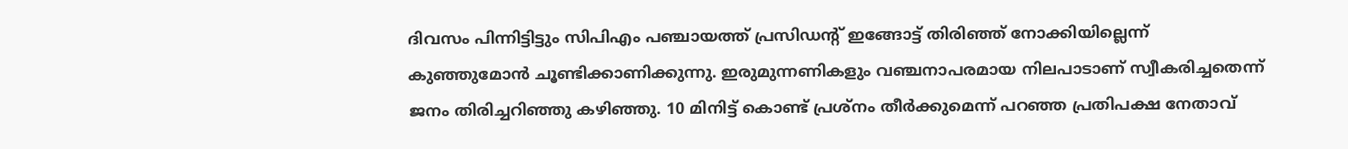ദിവസം പിന്നിട്ടിട്ടും സിപിഎം പഞ്ചായത്ത് പ്രസിഡന്റ് ഇങ്ങോട്ട് തിരിഞ്ഞ് നോക്കിയില്ലെന്ന് കുഞ്ഞുമോന്‍ ചൂണ്ടിക്കാണിക്കുന്നു. ഇരുമുന്നണികളും വഞ്ചനാപരമായ നിലപാടാണ് സ്വീകരിച്ചതെന്ന് ജനം തിരിച്ചറിഞ്ഞു കഴിഞ്ഞു. 10 മിനിട്ട് കൊണ്ട് പ്രശ്‌നം തീര്‍ക്കുമെന്ന് പറഞ്ഞ പ്രതിപക്ഷ നേതാവ്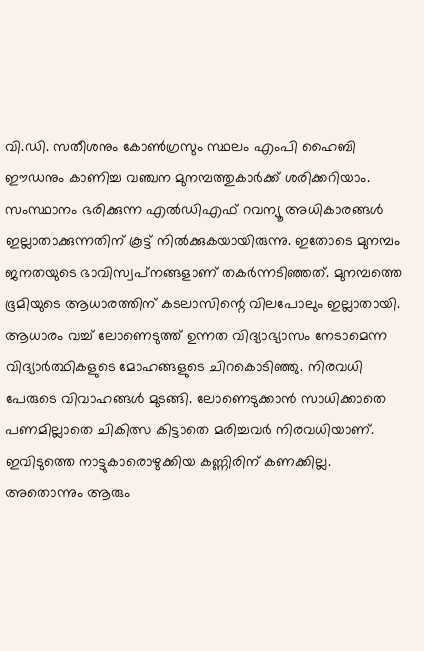വി.ഡി. സതീശനും കോണ്‍ഗ്രസും സ്ഥലം എംപി ഹൈബി ഈഡനും കാണിച്ച വഞ്ചന മുനമ്പത്തുകാര്‍ക്ക് ശരിക്കറിയാം. സംസ്ഥാനം ഭരിക്കുന്ന എല്‍ഡിഎഫ് റവന്യൂ അധികാരങ്ങള്‍ ഇല്ലാതാക്കുന്നതിന് കൂട്ട് നില്‍ക്കുകയായിരുന്നു. ഇതോടെ മുനമ്പം ജനതയുടെ ഭാവിസ്വപ്‌നങ്ങളാണ് തകര്‍ന്നടിഞ്ഞത്. മുനമ്പത്തെ ഭൂമിയുടെ ആധാരത്തിന് കടലാസിന്റെ വിലപോലും ഇല്ലാതായി. ആധാരം വച്ച് ലോണെടുത്ത് ഉന്നത വിദ്യാഭ്യാസം നേടാമെന്ന വിദ്യാര്‍ത്ഥികളുടെ മോഹങ്ങളുടെ ചിറകൊടിഞ്ഞു. നിരവധി പേരുടെ വിവാഹങ്ങള്‍ മുടങ്ങി. ലോണെടുക്കാന്‍ സാധിക്കാതെ പണമില്ലാതെ ചികിത്സ കിട്ടാതെ മരിച്ചവര്‍ നിരവധിയാണ്. ഇവിടുത്തെ നാട്ടുകാരൊഴുക്കിയ കണ്ണിരിന് കണക്കില്ല. അതൊന്നും ആരും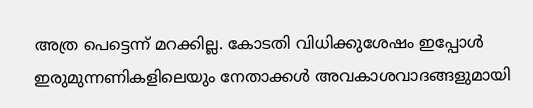അത്ര പെട്ടെന്ന് മറക്കില്ല. കോടതി വിധിക്കുശേഷം ഇപ്പോള്‍ ഇരുമുന്നണികളിലെയും നേതാക്കള്‍ അവകാശവാദങ്ങളുമായി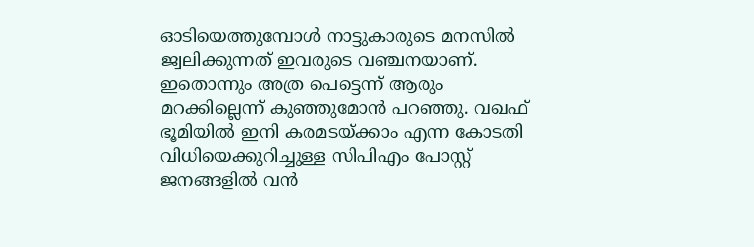ഓടിയെത്തുമ്പോള്‍ നാട്ടുകാരുടെ മനസില്‍ ജ്വലിക്കുന്നത് ഇവരുടെ വഞ്ചനയാണ്. ഇതൊന്നും അത്ര പെട്ടെന്ന് ആരും മറക്കില്ലെന്ന് കുഞ്ഞുമോന്‍ പറഞ്ഞു. വഖഫ് ഭൂമിയില്‍ ഇനി കരമടയ്‌ക്കാം എന്ന കോടതി വിധിയെക്കുറിച്ചുള്ള സിപിഎം പോസ്റ്റ് ജനങ്ങളില്‍ വന്‍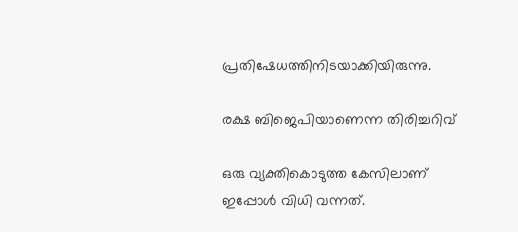പ്രതിഷേധത്തിനിടയാക്കിയിരുന്നു.

രക്ഷ ബിജെപിയാണെന്ന തിരിച്ചറിവ്

ഒരു വ്യക്തികൊടുത്ത കേസിലാണ് ഇപ്പോള്‍ വിധി വന്നത്.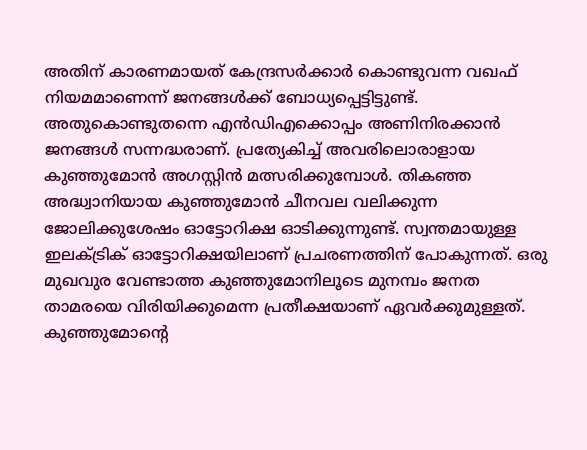അതിന് കാരണമായത് കേന്ദ്രസര്‍ക്കാര്‍ കൊണ്ടുവന്ന വഖഫ് നിയമമാണെന്ന് ജനങ്ങള്‍ക്ക് ബോധ്യപ്പെട്ടിട്ടുണ്ട്. അതുകൊണ്ടുതന്നെ എന്‍ഡിഎക്കൊപ്പം അണിനിരക്കാന്‍ ജനങ്ങള്‍ സന്നദ്ധരാണ്. പ്രത്യേകിച്ച് അവരിലൊരാളായ കുഞ്ഞുമോന്‍ അഗസ്റ്റിന്‍ മത്സരിക്കുമ്പോള്‍. തികഞ്ഞ അദ്ധ്വാനിയായ കുഞ്ഞുമോന്‍ ചീനവല വലിക്കുന്ന ജോലിക്കുശേഷം ഓട്ടോറിക്ഷ ഓടിക്കുന്നുണ്ട്. സ്വന്തമായുള്ള ഇലക്ട്രിക് ഓട്ടോറിക്ഷയിലാണ് പ്രചരണത്തിന് പോകുന്നത്. ഒരു മുഖവുര വേണ്ടാത്ത കുഞ്ഞുമോനിലൂടെ മുനമ്പം ജനത താമരയെ വിരിയിക്കുമെന്ന പ്രതീക്ഷയാണ് ഏവര്‍ക്കുമുള്ളത്. കുഞ്ഞുമോന്റെ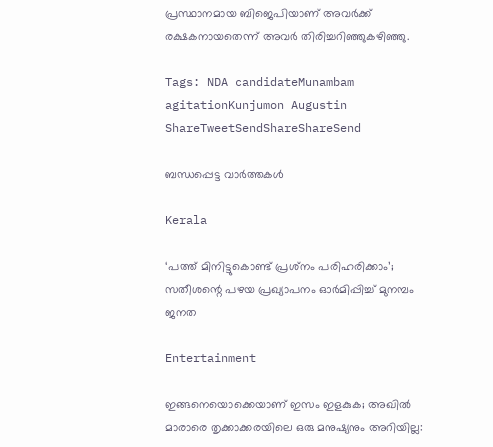പ്രസ്ഥാനമായ ബിജെപിയാണ് അവര്‍ക്ക് രക്ഷകനായതെന്ന് അവര്‍ തിരിച്ചറിഞ്ഞുകഴിഞ്ഞു.

Tags: NDA candidateMunambam agitationKunjumon Augustin
ShareTweetSendShareShareSend

ബന്ധപ്പെട്ട വാര്‍ത്തകള്‍

Kerala

‘പത്ത് മിനിട്ടുകൊണ്ട് പ്രശ്‌നം പരിഹരിക്കാം’; സതീശന്റെ പഴയ പ്രഖ്യാപനം ഓര്‍മിപ്പിച്ച് മുനമ്പം ജനത

Entertainment

ഇങ്ങനെയൊക്കെയാണ് ഇസം ഇളകുക; അഖില്‍ മാരാരെ തൃക്കാക്കരയിലെ ഒരു മനുഷ്യനും അറിയില്ല: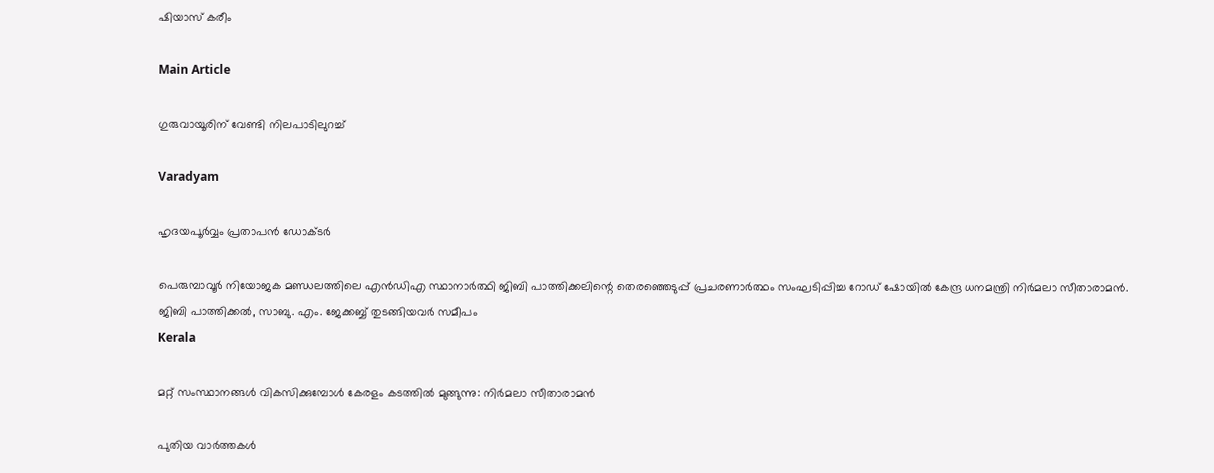ഷിയാസ് കരീം

Main Article

ഗുരുവായൂരിന്‌ വേണ്ടി നിലപാടിലുറച്ച്

Varadyam

ഹൃദയപൂര്‍വ്വം പ്രതാപന്‍ ഡോക്ടര്‍

പെരുമ്പാവൂര്‍ നിയോജക മണ്ഡലത്തിലെ എന്‍ഡിഎ സ്ഥാനാര്‍ത്ഥി ജിബി പാത്തിക്കലിന്റെ തെരഞ്ഞെടുപ്പ് പ്രചരണാര്‍ത്ഥം സംഘടിപ്പിച്ച റോഡ് ഷോയില്‍ കേന്ദ്ര ധനമന്ത്രി നിര്‍മലാ സീതാരാമന്‍. ജിബി പാത്തിക്കല്‍, സാബു. എം. ജേക്കബ്ബ് തുടങ്ങിയവര്‍ സമീപം
Kerala

മറ്റ് സംസ്ഥാനങ്ങള്‍ വികസിക്കുമ്പോള്‍ കേരളം കടത്തില്‍ മുങ്ങുന്നു: നിര്‍മലാ സീതാരാമന്‍

പുതിയ വാര്‍ത്തകള്‍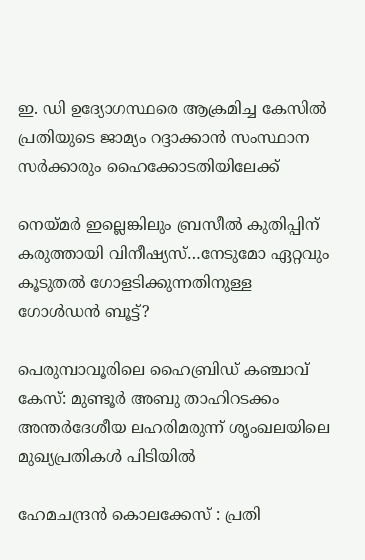ഇ. ഡി ഉദ്യോഗസ്ഥരെ ആക്രമിച്ച കേസില്‍ പ്രതിയുടെ ജാമ്യം റദ്ദാക്കാന്‍ സംസ്ഥാന സര്‍ക്കാരും ഹൈക്കോടതിയിലേക്ക്

നെയ്‌മര്‍ ഇല്ലെങ്കിലും ബ്രസീല്‍ കുതിപ്പിന് കരുത്തായി വിനീഷ്യസ്…നേടുമോ ഏറ്റവും കൂടുതല്‍ ഗോളടിക്കുന്നതിനുള്ള ഗോള്‍ഡന്‍ ബൂട്ട്?

പെരുമ്പാവൂരിലെ ഹൈബ്രിഡ് കഞ്ചാവ് കേസ്: മുണ്ടൂർ അബു താഹിറടക്കം അന്തർദേശീയ ലഹരിമരുന്ന് ശൃംഖലയിലെ മുഖ്യപ്രതികൾ പിടിയിൽ

ഹേമചന്ദ്രന്‍ കൊലക്കേസ് : പ്രതി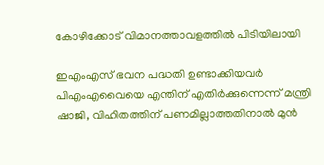കോഴിക്കോട് വിമാനത്താവളത്തില്‍ പിടിയിലായി

ഇഎംഎസ് ഭവന പദ്ധതി ഉണ്ടാക്കിയവര്‍ പിഎംഎവൈയെ എന്തിന് എതിര്‍ക്കുന്നെന്ന് മന്ത്രി ഷാജി, വിഹിതത്തിന് പണമില്ലാത്തതിനാല്‍ മുന്‍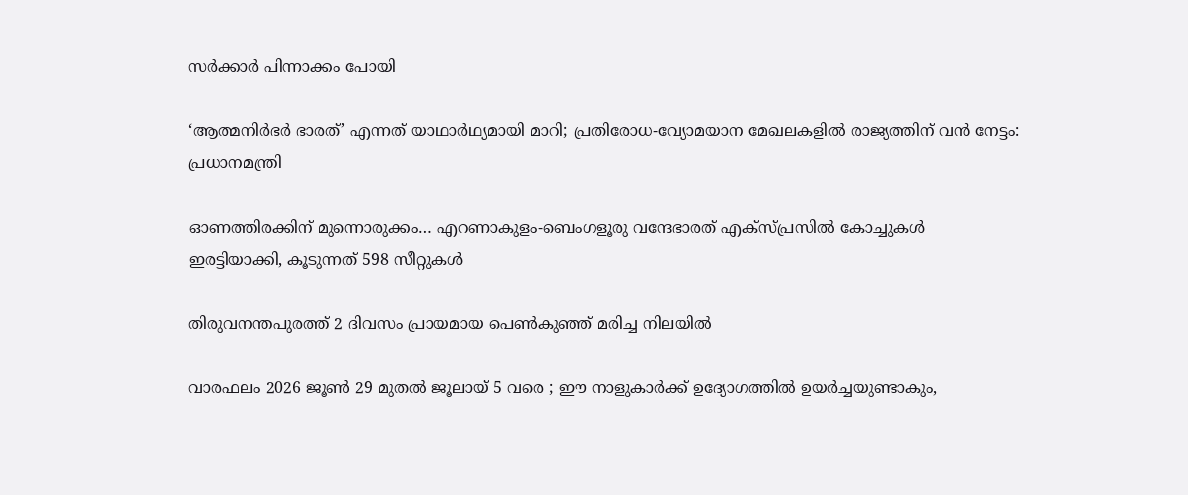സര്‍ക്കാര്‍ പിന്നാക്കം പോയി

‘ആത്മനിർഭർ ഭാരത്’ എന്നത് യാഥാർഥ്യമായി മാറി; പ്രതിരോധ-വ്യോമയാന മേഖലകളില്‍ രാജ്യത്തിന് വന്‍ നേട്ടം: പ്രധാനമന്ത്രി

ഓണത്തിരക്കിന് മുന്നൊരുക്കം… എറണാകുളം-ബെംഗളൂരു വന്ദേഭാരത് എക്സ്പ്രസിൽ കോച്ചുകൾ ഇരട്ടിയാക്കി, കൂടുന്നത് 598 സീറ്റുകള്‍

തിരുവനന്തപുരത്ത് 2 ദിവസം പ്രായമായ പെണ്‍കുഞ്ഞ് മരിച്ച നിലയില്‍

വാരഫലം 2026 ജൂണ്‍ 29 മുതല്‍ ജൂലായ് 5 വരെ ; ഈ നാളുകാര്‍ക്ക് ഉദ്യോഗത്തില്‍ ഉയര്‍ച്ചയുണ്ടാകും,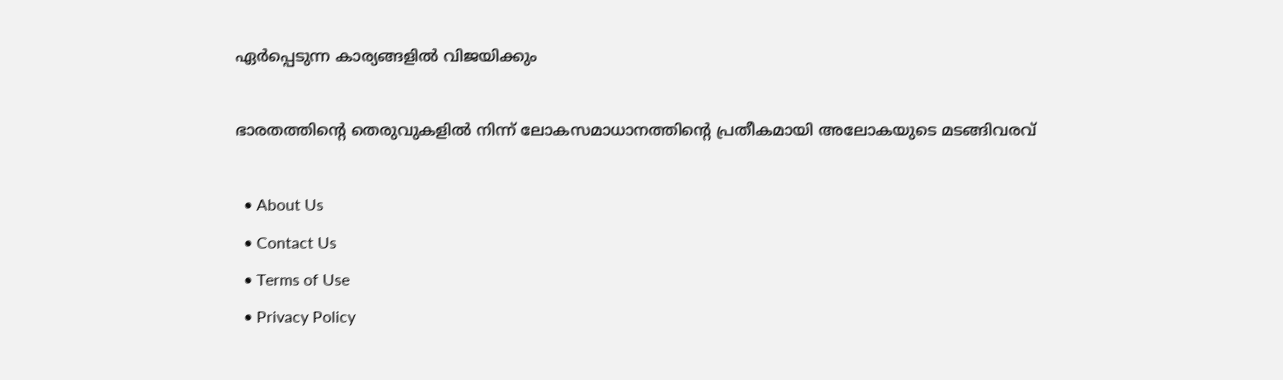ഏര്‍പ്പെടുന്ന കാര്യങ്ങളില്‍ വിജയിക്കും

ഭാരതത്തിന്റെ തെരുവുകളില്‍ നിന്ന് ലോകസമാധാനത്തിന്റെ പ്രതീകമായി അലോകയുടെ മടങ്ങിവരവ്

  • About Us
  • Contact Us
  • Terms of Use
  • Privacy Policy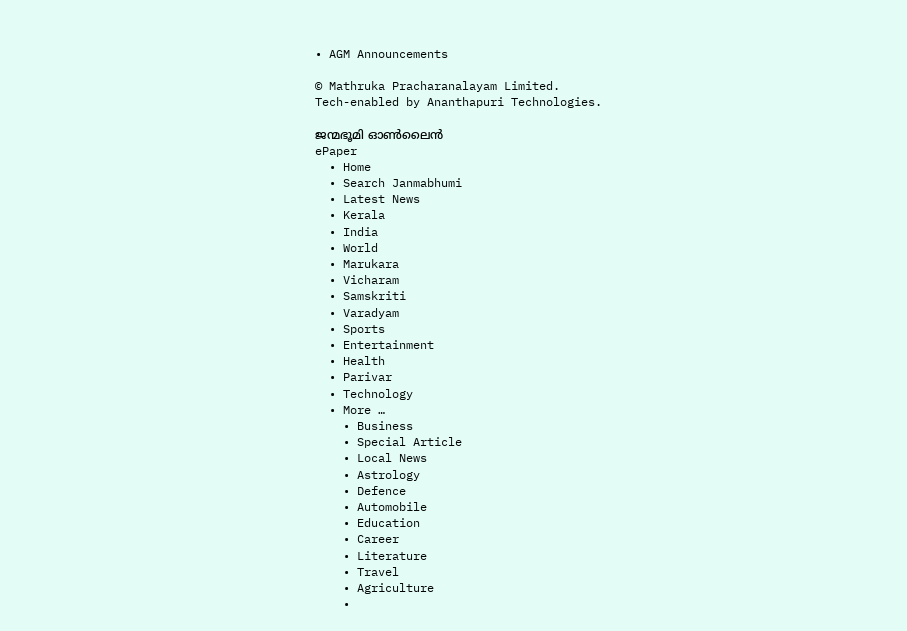• AGM Announcements

© Mathruka Pracharanalayam Limited.
Tech-enabled by Ananthapuri Technologies.

ജന്മഭൂമി ഓണ്‍ലൈന്‍
ePaper
  • Home
  • Search Janmabhumi
  • Latest News
  • Kerala
  • India
  • World
  • Marukara
  • Vicharam
  • Samskriti
  • Varadyam
  • Sports
  • Entertainment
  • Health
  • Parivar
  • Technology
  • More …
    • Business
    • Special Article
    • Local News
    • Astrology
    • Defence
    • Automobile
    • Education
    • Career
    • Literature
    • Travel
    • Agriculture
    •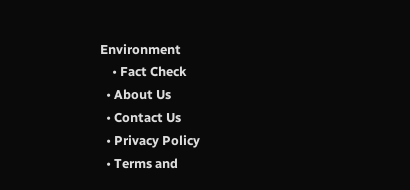Environment
    • Fact Check
  • About Us
  • Contact Us
  • Privacy Policy
  • Terms and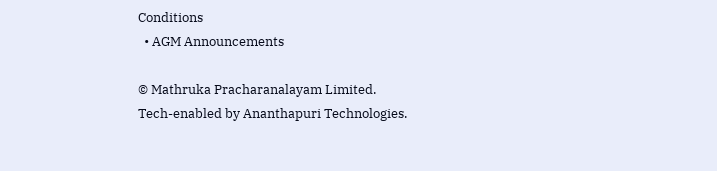Conditions
  • AGM Announcements

© Mathruka Pracharanalayam Limited.
Tech-enabled by Ananthapuri Technologies.